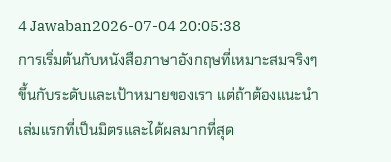4 Jawaban2026-07-04 20:05:38
การเริ่มต้นกับหนังสือภาษาอังกฤษที่เหมาะสมจริงๆ ขึ้นกับระดับและเป้าหมายของเรา แต่ถ้าต้องแนะนำเล่มแรกที่เป็นมิตรและได้ผลมากที่สุด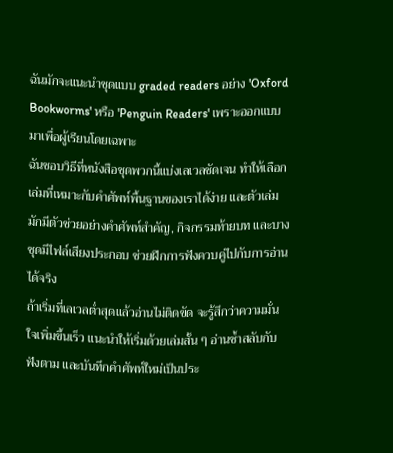ฉันมักจะแนะนำชุดแบบ graded readers อย่าง 'Oxford Bookworms' หรือ 'Penguin Readers' เพราะออกแบบมาเพื่อผู้เรียนโดยเฉพาะ
ฉันชอบวิธีที่หนังสือชุดพวกนี้แบ่งเลเวลชัดเจน ทำให้เลือกเล่มที่เหมาะกับคำศัพท์พื้นฐานของเราได้ง่าย และตัวเล่มมักมีตัวช่วยอย่างคำศัพท์สำคัญ, กิจกรรมท้ายบท และบางชุดมีไฟล์เสียงประกอบ ช่วยฝึกการฟังควบคู่ไปกับการอ่านได้จริง
ถ้าเริ่มที่เลเวลต่ำสุดแล้วอ่านไม่ติดขัด จะรู้สึกว่าความมั่นใจเพิ่มขึ้นเร็ว แนะนำให้เริ่มด้วยเล่มสั้น ๆ อ่านซ้ำสลับกับฟังตาม และบันทึกคำศัพท์ใหม่เป็นประ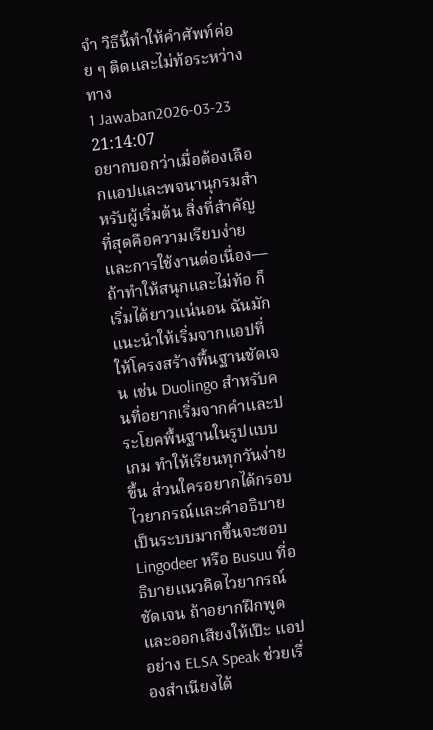จำ วิธีนี้ทำให้คำศัพท์ค่อย ๆ ติดและไม่ท้อระหว่างทาง
1 Jawaban2026-03-23 21:14:07
อยากบอกว่าเมื่อต้องเลือกแอปและพจนานุกรมสำหรับผู้เริ่มต้น สิ่งที่สำคัญที่สุดคือความเรียบง่ายและการใช้งานต่อเนื่อง—ถ้าทำให้สนุกและไม่ท้อ ก็เริ่มได้ยาวแน่นอน ฉันมักแนะนำให้เริ่มจากแอปที่ให้โครงสร้างพื้นฐานชัดเจน เช่น Duolingo สำหรับคนที่อยากเริ่มจากคำและประโยคพื้นฐานในรูปแบบเกม ทำให้เรียนทุกวันง่ายขึ้น ส่วนใครอยากได้กรอบไวยากรณ์และคำอธิบายเป็นระบบมากขึ้นจะชอบ Lingodeer หรือ Busuu ที่อธิบายแนวคิดไวยากรณ์ชัดเจน ถ้าอยากฝึกพูดและออกเสียงให้เป๊ะ แอปอย่าง ELSA Speak ช่วยเรื่องสำเนียงได้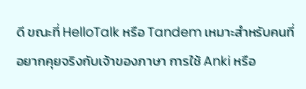ดี ขณะที่ HelloTalk หรือ Tandem เหมาะสำหรับคนที่อยากคุยจริงกับเจ้าของภาษา การใช้ Anki หรือ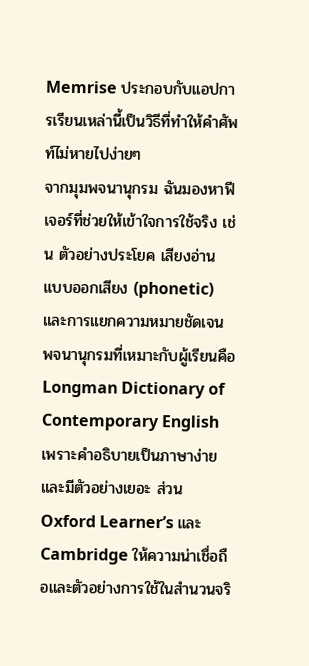Memrise ประกอบกับแอปการเรียนเหล่านี้เป็นวิธีที่ทำให้คำศัพท์ไม่หายไปง่ายๆ
จากมุมพจนานุกรม ฉันมองหาฟีเจอร์ที่ช่วยให้เข้าใจการใช้จริง เช่น ตัวอย่างประโยค เสียงอ่าน แบบออกเสียง (phonetic) และการแยกความหมายชัดเจน พจนานุกรมที่เหมาะกับผู้เรียนคือ Longman Dictionary of Contemporary English เพราะคำอธิบายเป็นภาษาง่ายและมีตัวอย่างเยอะ ส่วน Oxford Learner’s และ Cambridge ให้ความน่าเชื่อถือและตัวอย่างการใช้ในสำนวนจริ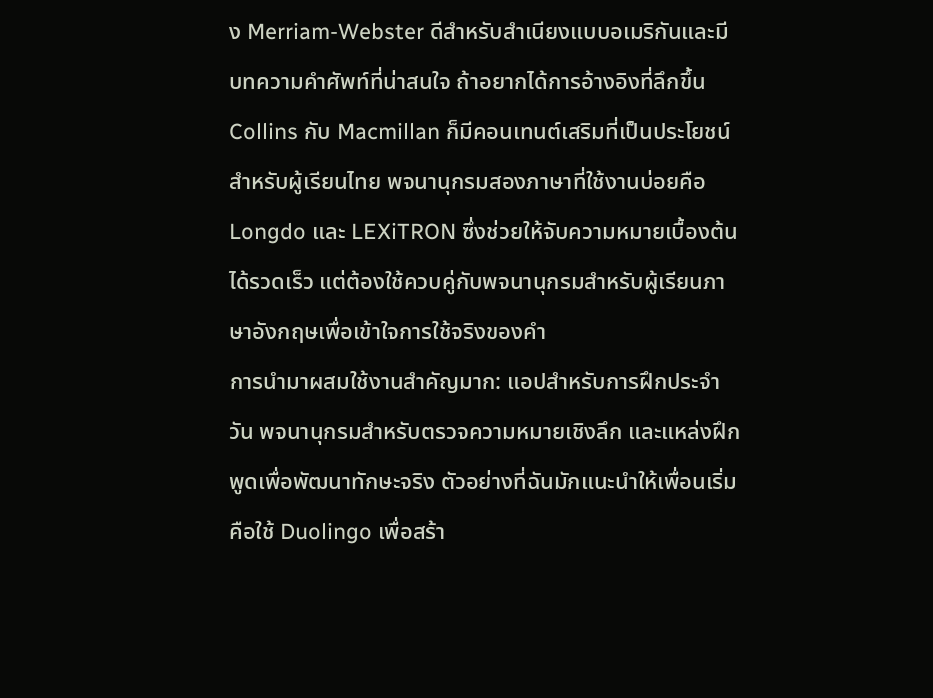ง Merriam-Webster ดีสำหรับสำเนียงแบบอเมริกันและมีบทความคำศัพท์ที่น่าสนใจ ถ้าอยากได้การอ้างอิงที่ลึกขึ้น Collins กับ Macmillan ก็มีคอนเทนต์เสริมที่เป็นประโยชน์ สำหรับผู้เรียนไทย พจนานุกรมสองภาษาที่ใช้งานบ่อยคือ Longdo และ LEXiTRON ซึ่งช่วยให้จับความหมายเบื้องต้นได้รวดเร็ว แต่ต้องใช้ควบคู่กับพจนานุกรมสำหรับผู้เรียนภาษาอังกฤษเพื่อเข้าใจการใช้จริงของคำ
การนำมาผสมใช้งานสำคัญมาก: แอปสำหรับการฝึกประจำวัน พจนานุกรมสำหรับตรวจความหมายเชิงลึก และแหล่งฝึกพูดเพื่อพัฒนาทักษะจริง ตัวอย่างที่ฉันมักแนะนำให้เพื่อนเริ่มคือใช้ Duolingo เพื่อสร้า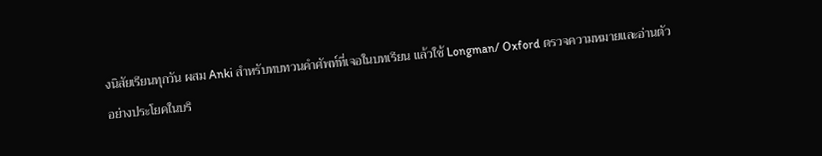งนิสัยเรียนทุกวัน ผสม Anki สำหรับทบทวนคำศัพท์ที่เจอในบทเรียน แล้วใช้ Longman/ Oxford ตรวจความหมายและอ่านตัวอย่างประโยคในบริ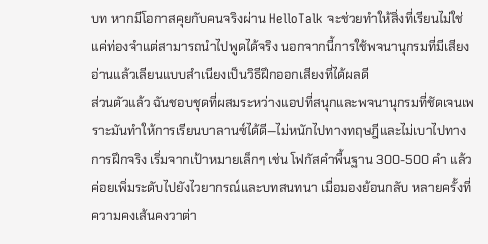บท หากมีโอกาสคุยกับคนจริงผ่าน HelloTalk จะช่วยทำให้สิ่งที่เรียนไม่ใช่แค่ท่องจำแต่สามารถนำไปพูดได้จริง นอกจากนี้การใช้พจนานุกรมที่มีเสียงอ่านแล้วเลียนแบบสำเนียงเป็นวิธีฝึกออกเสียงที่ได้ผลดี
ส่วนตัวแล้ว ฉันชอบชุดที่ผสมระหว่างแอปที่สนุกและพจนานุกรมที่ชัดเจนเพราะมันทำให้การเรียนบาลานซ์ได้ดี—ไม่หนักไปทางทฤษฎีและไม่เบาไปทางการฝึกจริง เริ่มจากเป้าหมายเล็กๆ เช่น โฟกัสคำพื้นฐาน 300-500 คำ แล้วค่อยเพิ่มระดับไปยังไวยากรณ์และบทสนทนา เมื่อมองย้อนกลับ หลายครั้งที่ความคงเส้นคงวาต่า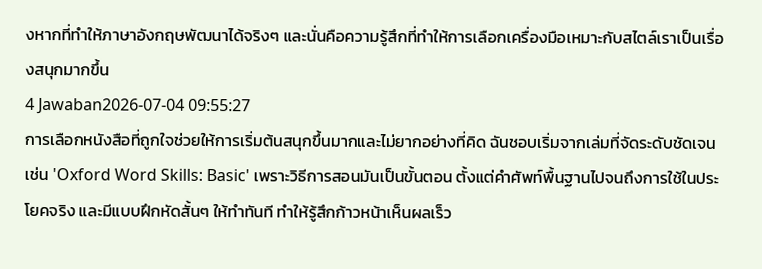งหากที่ทำให้ภาษาอังกฤษพัฒนาได้จริงๆ และนั่นคือความรู้สึกที่ทำให้การเลือกเครื่องมือเหมาะกับสไตล์เราเป็นเรื่องสนุกมากขึ้น
4 Jawaban2026-07-04 09:55:27
การเลือกหนังสือที่ถูกใจช่วยให้การเริ่มต้นสนุกขึ้นมากและไม่ยากอย่างที่คิด ฉันชอบเริ่มจากเล่มที่จัดระดับชัดเจน เช่น 'Oxford Word Skills: Basic' เพราะวิธีการสอนมันเป็นขั้นตอน ตั้งแต่คำศัพท์พื้นฐานไปจนถึงการใช้ในประโยคจริง และมีแบบฝึกหัดสั้นๆ ให้ทำทันที ทำให้รู้สึกก้าวหน้าเห็นผลเร็ว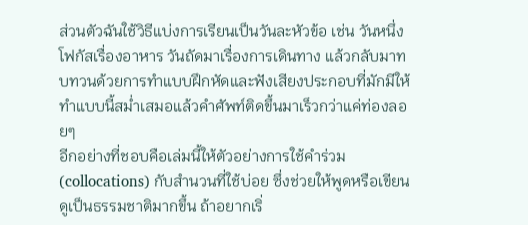ส่วนตัวฉันใช้วิธีแบ่งการเรียนเป็นวันละหัวข้อ เช่น วันหนึ่งโฟกัสเรื่องอาหาร วันถัดมาเรื่องการเดินทาง แล้วกลับมาทบทวนด้วยการทำแบบฝึกหัดและฟังเสียงประกอบที่มักมีให้ ทำแบบนี้สม่ำเสมอแล้วคำศัพท์ติดขึ้นมาเร็วกว่าแค่ท่องลอยๆ
อีกอย่างที่ชอบคือเล่มนี้ให้ตัวอย่างการใช้คำร่วม (collocations) กับสำนวนที่ใช้บ่อย ซึ่งช่วยให้พูดหรือเขียนดูเป็นธรรมชาติมากขึ้น ถ้าอยากเริ่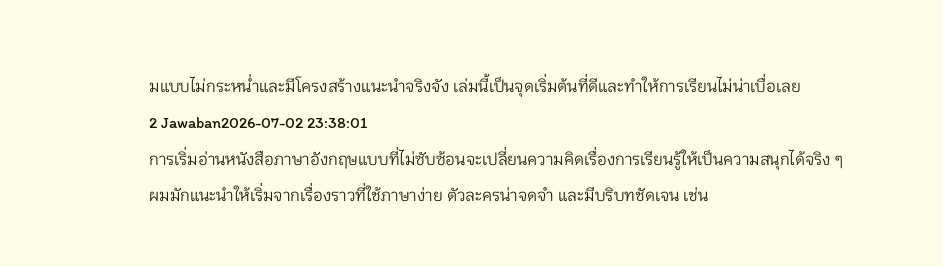มแบบไม่กระหน่ำและมีโครงสร้างแนะนำจริงจัง เล่มนี้เป็นจุดเริ่มต้นที่ดีและทำให้การเรียนไม่น่าเบื่อเลย
2 Jawaban2026-07-02 23:38:01
การเริ่มอ่านหนังสือภาษาอังกฤษแบบที่ไม่ซับซ้อนจะเปลี่ยนความคิดเรื่องการเรียนรู้ให้เป็นความสนุกได้จริง ๆ
ผมมักแนะนำให้เริ่มจากเรื่องราวที่ใช้ภาษาง่าย ตัวละครน่าจดจำ และมีบริบทชัดเจน เช่น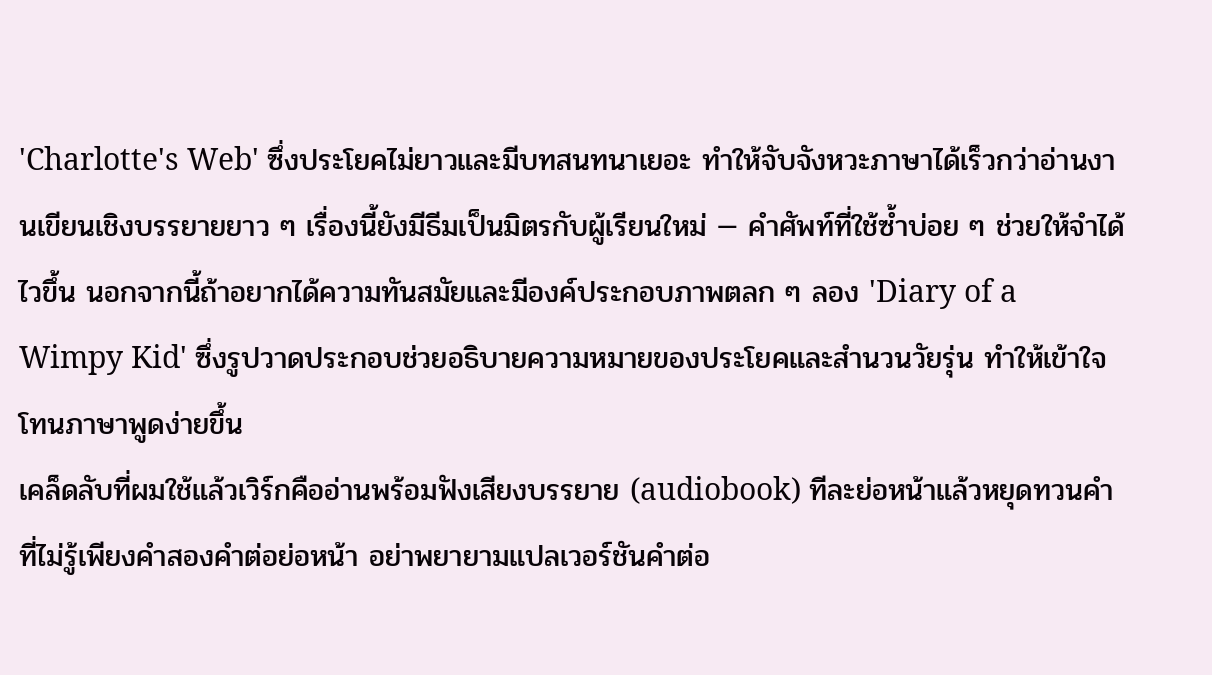'Charlotte's Web' ซึ่งประโยคไม่ยาวและมีบทสนทนาเยอะ ทำให้จับจังหวะภาษาได้เร็วกว่าอ่านงานเขียนเชิงบรรยายยาว ๆ เรื่องนี้ยังมีธีมเป็นมิตรกับผู้เรียนใหม่ — คำศัพท์ที่ใช้ซ้ำบ่อย ๆ ช่วยให้จำได้ไวขึ้น นอกจากนี้ถ้าอยากได้ความทันสมัยและมีองค์ประกอบภาพตลก ๆ ลอง 'Diary of a Wimpy Kid' ซึ่งรูปวาดประกอบช่วยอธิบายความหมายของประโยคและสำนวนวัยรุ่น ทำให้เข้าใจโทนภาษาพูดง่ายขึ้น
เคล็ดลับที่ผมใช้แล้วเวิร์กคืออ่านพร้อมฟังเสียงบรรยาย (audiobook) ทีละย่อหน้าแล้วหยุดทวนคำที่ไม่รู้เพียงคำสองคำต่อย่อหน้า อย่าพยายามแปลเวอร์ชันคำต่อ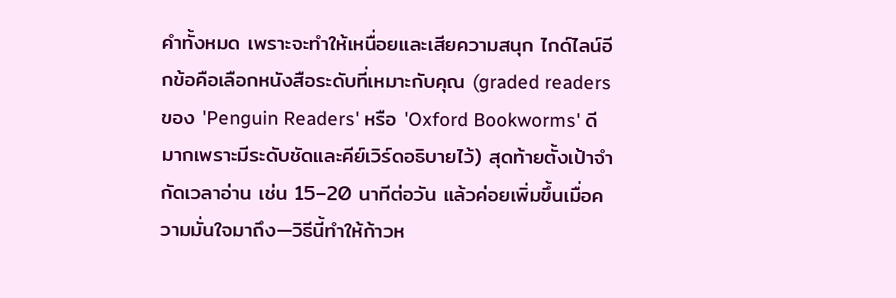คำทั้งหมด เพราะจะทำให้เหนื่อยและเสียความสนุก ไกด์ไลน์อีกข้อคือเลือกหนังสือระดับที่เหมาะกับคุณ (graded readers ของ 'Penguin Readers' หรือ 'Oxford Bookworms' ดีมากเพราะมีระดับชัดและคีย์เวิร์ดอธิบายไว้) สุดท้ายตั้งเป้าจำกัดเวลาอ่าน เช่น 15–20 นาทีต่อวัน แล้วค่อยเพิ่มขึ้นเมื่อความมั่นใจมาถึง—วิธีนี้ทำให้ก้าวห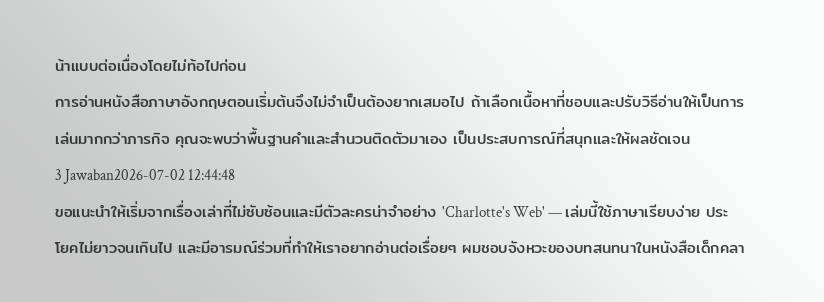น้าแบบต่อเนื่องโดยไม่ท้อไปก่อน
การอ่านหนังสือภาษาอังกฤษตอนเริ่มต้นจึงไม่จำเป็นต้องยากเสมอไป ถ้าเลือกเนื้อหาที่ชอบและปรับวิธีอ่านให้เป็นการเล่นมากกว่าภารกิจ คุณจะพบว่าพื้นฐานคำและสำนวนติดตัวมาเอง เป็นประสบการณ์ที่สนุกและให้ผลชัดเจน
3 Jawaban2026-07-02 12:44:48
ขอแนะนำให้เริ่มจากเรื่องเล่าที่ไม่ซับซ้อนและมีตัวละครน่าจำอย่าง 'Charlotte's Web' — เล่มนี้ใช้ภาษาเรียบง่าย ประโยคไม่ยาวจนเกินไป และมีอารมณ์ร่วมที่ทำให้เราอยากอ่านต่อเรื่อยๆ ผมชอบจังหวะของบทสนทนาในหนังสือเด็กคลา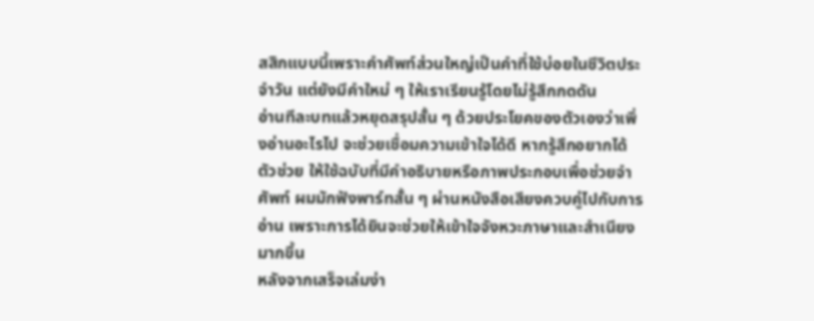สสิกแบบนี้เพราะคำศัพท์ส่วนใหญ่เป็นคำที่ใช้บ่อยในชีวิตประจำวัน แต่ยังมีคำใหม่ ๆ ให้เราเรียนรู้โดยไม่รู้สึกกดดัน
อ่านทีละบทแล้วหยุดสรุปสั้น ๆ ด้วยประโยคของตัวเองว่าเพิ่งอ่านอะไรไป จะช่วยเชื่อมความเข้าใจได้ดี หากรู้สึกอยากได้ตัวช่วย ให้ใช้ฉบับที่มีคำอธิบายหรือภาพประกอบเพื่อช่วยจำศัพท์ ผมมักฟังพาร์ทสั้น ๆ ผ่านหนังสือเสียงควบคู่ไปกับการอ่าน เพราะการได้ยินจะช่วยให้เข้าใจจังหวะภาษาและสำเนียงมากขึ้น
หลังจากเสร็จเล่มง่า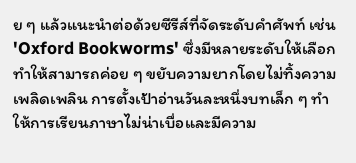ย ๆ แล้วแนะนำต่อด้วยซีรีส์ที่จัดระดับคำศัพท์ เช่น 'Oxford Bookworms' ซึ่งมีหลายระดับให้เลือก ทำให้สามารถค่อย ๆ ขยับความยากโดยไม่ทิ้งความเพลิดเพลิน การตั้งเป้าอ่านวันละหนึ่งบทเล็ก ๆ ทำให้การเรียนภาษาไม่น่าเบื่อและมีความ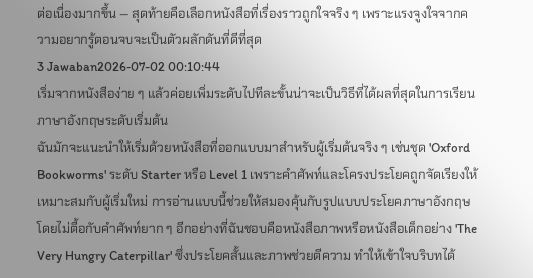ต่อเนื่องมากขึ้น — สุดท้ายคือเลือกหนังสือที่เรื่องราวถูกใจจริง ๆ เพราะแรงจูงใจจากความอยากรู้ตอนจบจะเป็นตัวผลักดันที่ดีที่สุด
3 Jawaban2026-07-02 00:10:44
เริ่มจากหนังสือง่าย ๆ แล้วค่อยเพิ่มระดับไปทีละขั้นน่าจะเป็นวิธีที่ได้ผลที่สุดในการเรียนภาษาอังกฤษระดับเริ่มต้น
ฉันมักจะแนะนำให้เริ่มด้วยหนังสือที่ออกแบบมาสำหรับผู้เริ่มต้นจริง ๆ เช่นชุด 'Oxford Bookworms' ระดับ Starter หรือ Level 1 เพราะคำศัพท์และโครงประโยคถูกจัดเรียงให้เหมาะสมกับผู้เริ่มใหม่ การอ่านแบบนี้ช่วยให้สมองคุ้นกับรูปแบบประโยคภาษาอังกฤษโดยไม่ตื้อกับคำศัพท์ยาก ๆ อีกอย่างที่ฉันชอบคือหนังสือภาพหรือหนังสือเด็กอย่าง 'The Very Hungry Caterpillar' ซึ่งประโยคสั้นและภาพช่วยตีความ ทำให้เข้าใจบริบทได้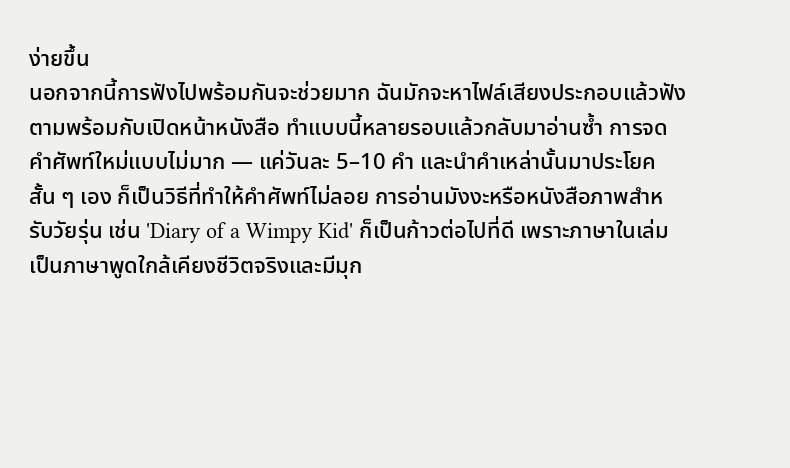ง่ายขึ้น
นอกจากนี้การฟังไปพร้อมกันจะช่วยมาก ฉันมักจะหาไฟล์เสียงประกอบแล้วฟังตามพร้อมกับเปิดหน้าหนังสือ ทำแบบนี้หลายรอบแล้วกลับมาอ่านซ้ำ การจดคำศัพท์ใหม่แบบไม่มาก — แค่วันละ 5–10 คำ และนำคำเหล่านั้นมาประโยคสั้น ๆ เอง ก็เป็นวิธีที่ทำให้คำศัพท์ไม่ลอย การอ่านมังงะหรือหนังสือภาพสำหรับวัยรุ่น เช่น 'Diary of a Wimpy Kid' ก็เป็นก้าวต่อไปที่ดี เพราะภาษาในเล่มเป็นภาษาพูดใกล้เคียงชีวิตจริงและมีมุก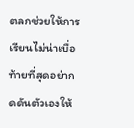ตลกช่วยให้การเรียนไม่น่าเบื่อ
ท้ายที่สุดอย่ากดดันตัวเองให้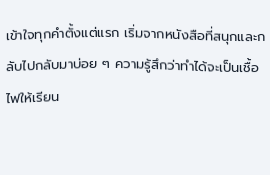เข้าใจทุกคำตั้งแต่แรก เริ่มจากหนังสือที่สนุกและกลับไปกลับมาบ่อย ๆ ความรู้สึกว่าทำได้จะเป็นเชื้อไฟให้เรียน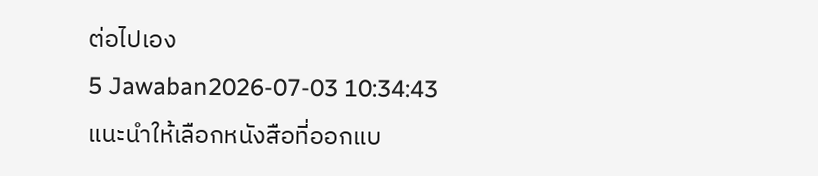ต่อไปเอง
5 Jawaban2026-07-03 10:34:43
แนะนำให้เลือกหนังสือที่ออกแบ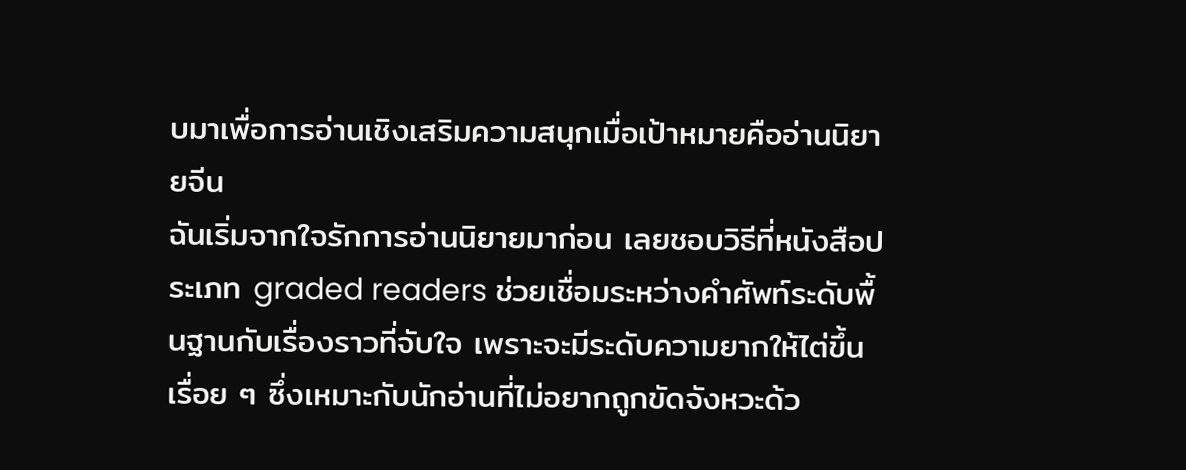บมาเพื่อการอ่านเชิงเสริมความสนุกเมื่อเป้าหมายคืออ่านนิยายจีน
ฉันเริ่มจากใจรักการอ่านนิยายมาก่อน เลยชอบวิธีที่หนังสือประเภท graded readers ช่วยเชื่อมระหว่างคำศัพท์ระดับพื้นฐานกับเรื่องราวที่จับใจ เพราะจะมีระดับความยากให้ไต่ขึ้นเรื่อย ๆ ซึ่งเหมาะกับนักอ่านที่ไม่อยากถูกขัดจังหวะด้ว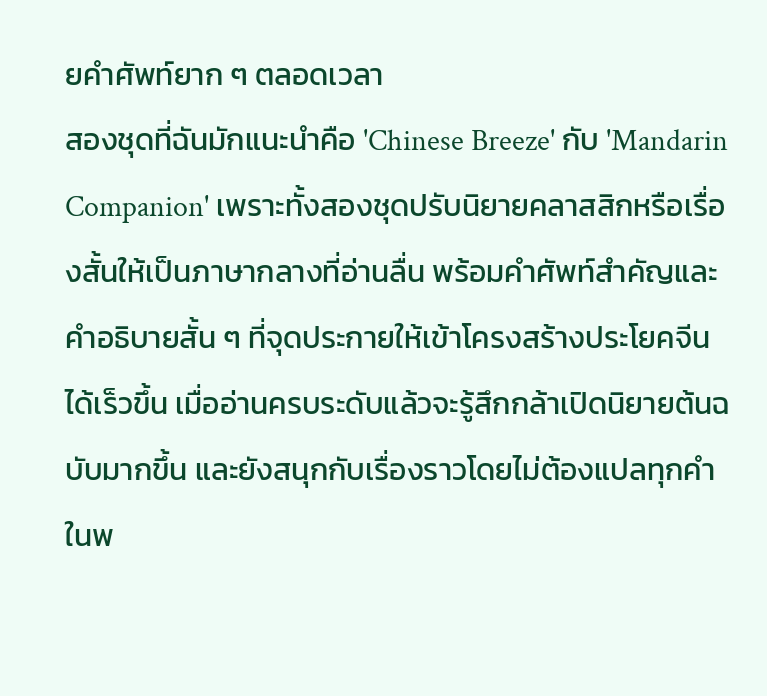ยคำศัพท์ยาก ๆ ตลอดเวลา
สองชุดที่ฉันมักแนะนำคือ 'Chinese Breeze' กับ 'Mandarin Companion' เพราะทั้งสองชุดปรับนิยายคลาสสิกหรือเรื่องสั้นให้เป็นภาษากลางที่อ่านลื่น พร้อมคำศัพท์สำคัญและคำอธิบายสั้น ๆ ที่จุดประกายให้เข้าโครงสร้างประโยคจีนได้เร็วขึ้น เมื่ออ่านครบระดับแล้วจะรู้สึกกล้าเปิดนิยายต้นฉบับมากขึ้น และยังสนุกกับเรื่องราวโดยไม่ต้องแปลทุกคำในพ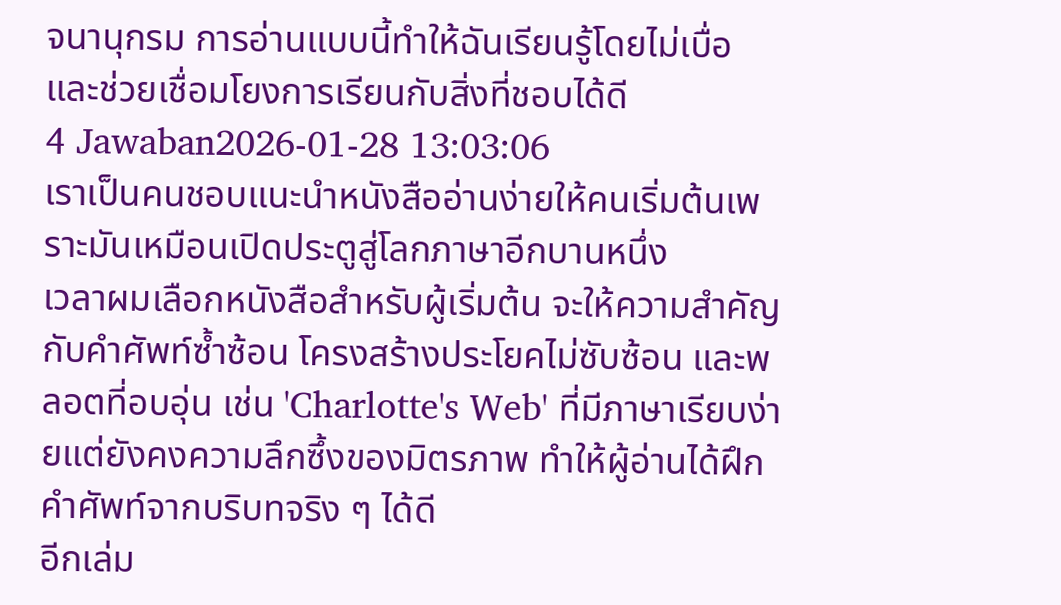จนานุกรม การอ่านแบบนี้ทำให้ฉันเรียนรู้โดยไม่เบื่อ และช่วยเชื่อมโยงการเรียนกับสิ่งที่ชอบได้ดี
4 Jawaban2026-01-28 13:03:06
เราเป็นคนชอบแนะนำหนังสืออ่านง่ายให้คนเริ่มต้นเพราะมันเหมือนเปิดประตูสู่โลกภาษาอีกบานหนึ่ง
เวลาผมเลือกหนังสือสำหรับผู้เริ่มต้น จะให้ความสำคัญกับคำศัพท์ซ้ำซ้อน โครงสร้างประโยคไม่ซับซ้อน และพลอตที่อบอุ่น เช่น 'Charlotte's Web' ที่มีภาษาเรียบง่ายแต่ยังคงความลึกซึ้งของมิตรภาพ ทำให้ผู้อ่านได้ฝึกคำศัพท์จากบริบทจริง ๆ ได้ดี
อีกเล่ม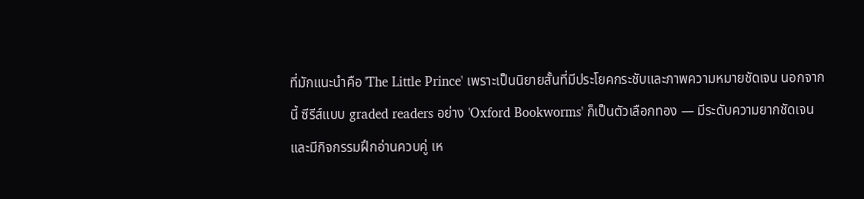ที่มักแนะนำคือ 'The Little Prince' เพราะเป็นนิยายสั้นที่มีประโยคกระชับและภาพความหมายชัดเจน นอกจากนี้ ซีรีส์แบบ graded readers อย่าง 'Oxford Bookworms' ก็เป็นตัวเลือกทอง — มีระดับความยากชัดเจนและมีกิจกรรมฝึกอ่านควบคู่ เห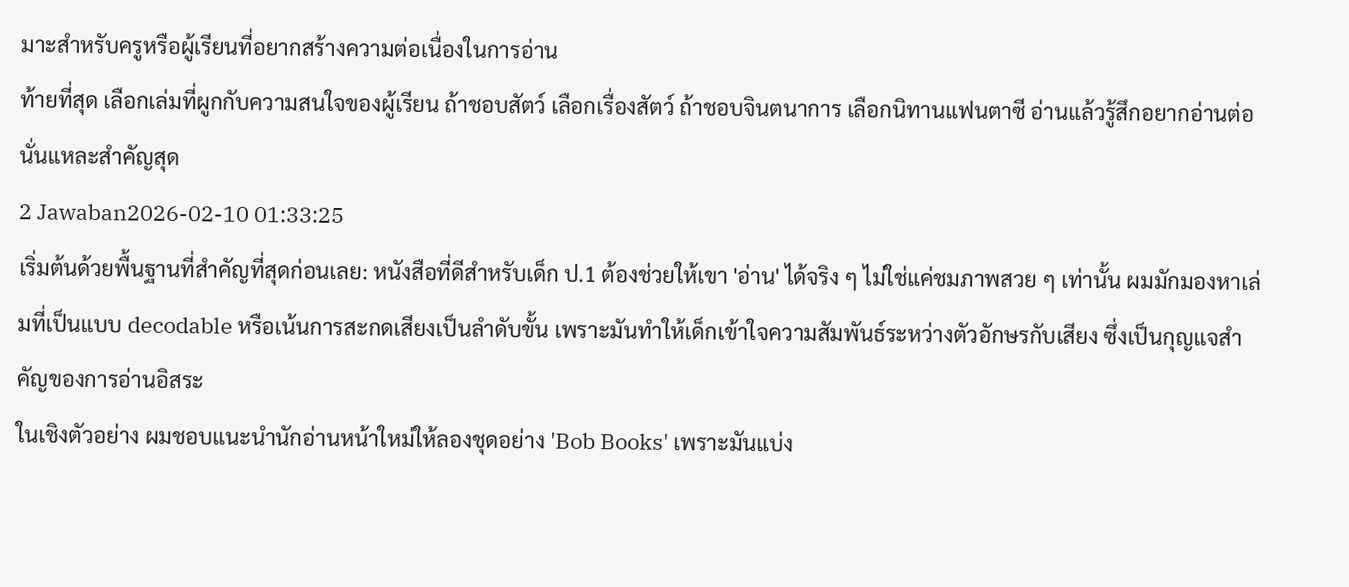มาะสำหรับครูหรือผู้เรียนที่อยากสร้างความต่อเนื่องในการอ่าน
ท้ายที่สุด เลือกเล่มที่ผูกกับความสนใจของผู้เรียน ถ้าชอบสัตว์ เลือกเรื่องสัตว์ ถ้าชอบจินตนาการ เลือกนิทานแฟนตาซี อ่านแล้วรู้สึกอยากอ่านต่อ นั่นแหละสำคัญสุด
2 Jawaban2026-02-10 01:33:25
เริ่มต้นด้วยพื้นฐานที่สำคัญที่สุดก่อนเลย: หนังสือที่ดีสำหรับเด็ก ป.1 ต้องช่วยให้เขา 'อ่าน' ได้จริง ๆ ไม่ใช่แค่ชมภาพสวย ๆ เท่านั้น ผมมักมองหาเล่มที่เป็นแบบ decodable หรือเน้นการสะกดเสียงเป็นลำดับขั้น เพราะมันทำให้เด็กเข้าใจความสัมพันธ์ระหว่างตัวอักษรกับเสียง ซึ่งเป็นกุญแจสำคัญของการอ่านอิสระ
ในเชิงตัวอย่าง ผมชอบแนะนำนักอ่านหน้าใหม่ให้ลองชุดอย่าง 'Bob Books' เพราะมันแบ่ง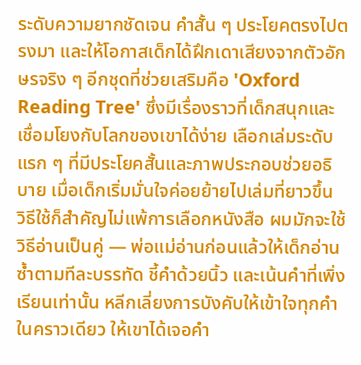ระดับความยากชัดเจน คำสั้น ๆ ประโยคตรงไปตรงมา และให้โอกาสเด็กได้ฝึกเดาเสียงจากตัวอักษรจริง ๆ อีกชุดที่ช่วยเสริมคือ 'Oxford Reading Tree' ซึ่งมีเรื่องราวที่เด็กสนุกและเชื่อมโยงกับโลกของเขาได้ง่าย เลือกเล่มระดับแรก ๆ ที่มีประโยคสั้นและภาพประกอบช่วยอธิบาย เมื่อเด็กเริ่มมั่นใจค่อยย้ายไปเล่มที่ยาวขึ้น
วิธีใช้ก็สำคัญไม่แพ้การเลือกหนังสือ ผมมักจะใช้วิธีอ่านเป็นคู่ — พ่อแม่อ่านก่อนแล้วให้เด็กอ่านซ้ำตามทีละบรรทัด ชี้คำด้วยนิ้ว และเน้นคำที่เพิ่งเรียนเท่านั้น หลีกเลี่ยงการบังคับให้เข้าใจทุกคำในคราวเดียว ให้เขาได้เจอคำ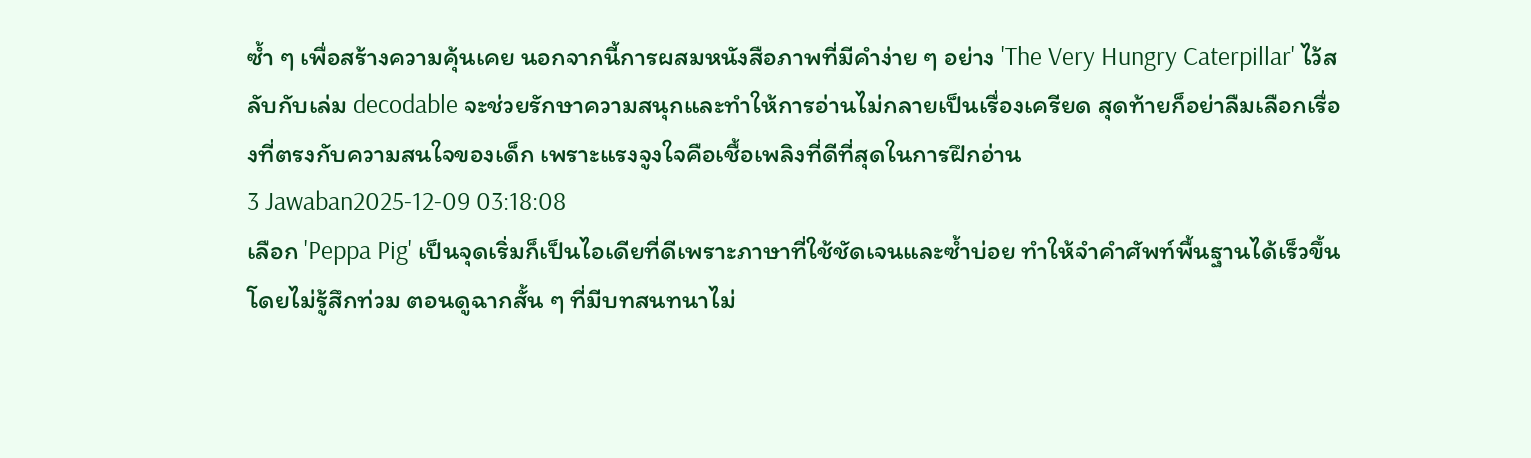ซ้ำ ๆ เพื่อสร้างความคุ้นเคย นอกจากนี้การผสมหนังสือภาพที่มีคำง่าย ๆ อย่าง 'The Very Hungry Caterpillar' ไว้สลับกับเล่ม decodable จะช่วยรักษาความสนุกและทำให้การอ่านไม่กลายเป็นเรื่องเครียด สุดท้ายก็อย่าลืมเลือกเรื่องที่ตรงกับความสนใจของเด็ก เพราะแรงจูงใจคือเชื้อเพลิงที่ดีที่สุดในการฝึกอ่าน
3 Jawaban2025-12-09 03:18:08
เลือก 'Peppa Pig' เป็นจุดเริ่มก็เป็นไอเดียที่ดีเพราะภาษาที่ใช้ชัดเจนและซ้ำบ่อย ทำให้จำคำศัพท์พื้นฐานได้เร็วขึ้นโดยไม่รู้สึกท่วม ตอนดูฉากสั้น ๆ ที่มีบทสนทนาไม่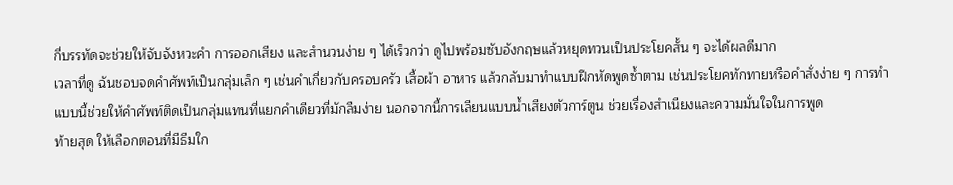กี่บรรทัดจะช่วยให้จับจังหวะคำ การออกเสียง และสำนวนง่าย ๆ ได้เร็วกว่า ดูไปพร้อมซับอังกฤษแล้วหยุดทวนเป็นประโยคสั้น ๆ จะได้ผลดีมาก
เวลาที่ดู ฉันชอบจดคำศัพท์เป็นกลุ่มเล็ก ๆ เช่นคำเกี่ยวกับครอบครัว เสื้อผ้า อาหาร แล้วกลับมาทำแบบฝึกหัดพูดซ้ำตาม เช่นประโยคทักทายหรือคำสั่งง่าย ๆ การทำแบบนี้ช่วยให้คำศัพท์ติดเป็นกลุ่มแทนที่แยกคำเดียวที่มักลืมง่าย นอกจากนี้การเลียนแบบน้ำเสียงตัวการ์ตูน ช่วยเรื่องสำเนียงและความมั่นใจในการพูด
ท้ายสุด ให้เลือกตอนที่มีธีมใก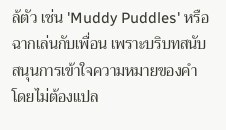ล้ตัว เช่น 'Muddy Puddles' หรือฉากเล่นกับเพื่อน เพราะบริบทสนับสนุนการเข้าใจความหมายของคำโดยไม่ต้องแปล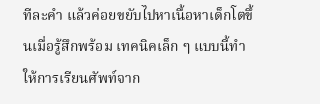ทีละคำ แล้วค่อยขยับไปหาเนื้อหาเด็กโตขึ้นเมื่อรู้สึกพร้อม เทคนิคเล็ก ๆ แบบนี้ทำให้การเรียนศัพท์จาก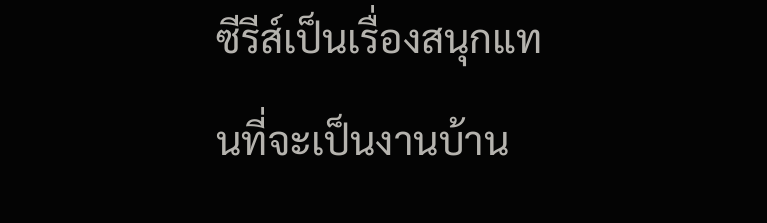ซีรีส์เป็นเรื่องสนุกแทนที่จะเป็นงานบ้าน